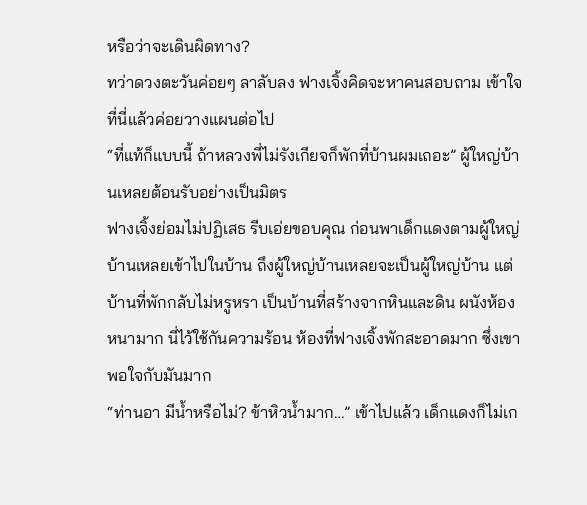หรือว่าจะเดินผิดทาง?
ทว่าดวงตะวันค่อยๆ ลาลับลง ฟางเจิ้งคิดจะหาคนสอบถาม เข้าใจที่นี่แล้วค่อยวางแผนต่อไป
“ที่แท้ก็แบบนี้ ถ้าหลวงพี่ไม่รังเกียจก็พักที่บ้านผมเถอะ” ผู้ใหญ่บ้านเหลยต้อนรับอย่างเป็นมิตร
ฟางเจิ้งย่อมไม่ปฏิเสธ รีบเอ่ยขอบคุณ ก่อนพาเด็กแดงตามผู้ใหญ่บ้านเหลยเข้าไปในบ้าน ถึงผู้ใหญ่บ้านเหลยจะเป็นผู้ใหญ่บ้าน แต่บ้านที่พักกลับไม่หรูหรา เป็นบ้านที่สร้างจากหินและดิน ผนังห้องหนามาก นี่ไว้ใช้กันความร้อน ห้องที่ฟางเจิ้งพักสะอาดมาก ซึ่งเขาพอใจกับมันมาก
“ท่านอา มีน้ำหรือไม่? ข้าหิวน้ำมาก…” เข้าไปแล้ว เด็กแดงก็ไม่เก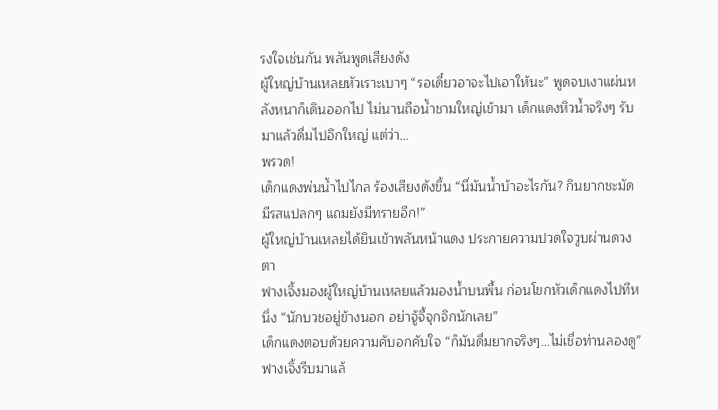รงใจเช่นกัน พลันพูดเสียงดัง
ผู้ใหญ่บ้านเหลยหัวเราะเบาๆ “รอเดี๋ยวอาจะไปเอาให้นะ” พูดจบเงาแผ่นหลังหนาก็เดินออกไป ไม่นานถือน้ำชามใหญ่เข้ามา เด็กแดงหิวน้ำจริงๆ รับมาแล้วดื่มไปอึกใหญ่ แต่ว่า…
พรวด!
เด็กแดงพ่นน้ำไปไกล ร้องเสียงดังขึ้น “นี่มันน้ำบ้าอะไรกัน? กินยากชะมัด มีรสแปลกๆ แถมยังมีทรายอีก!”
ผู้ใหญ่บ้านเหลยได้ยินเข้าพลันหน้าแดง ประกายความปวดใจวูบผ่านดวงตา
ฟางเจิ้งมองผู้ใหญ่บ้านเหลยแล้วมองน้ำบนพื้น ก่อนโขกหัวเด็กแดงไปทีหนึ่ง “นักบวชอยู่ข้างนอก อย่าจู้จี้จุกจิกนักเลย”
เด็กแดงตอบด้วยความคับอกคับใจ “ก็มันดื่มยากจริงๆ…ไม่เชื่อท่านลองดู”
ฟางเจิ้งรีบมาแล้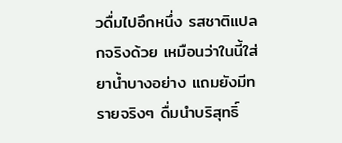วดื่มไปอึกหนึ่ง รสชาติแปลกจริงด้วย เหมือนว่าในนี้ใส่ยาน้ำบางอย่าง แถมยังมีทรายจริงๆ ดื่มนำบริสุทธิ์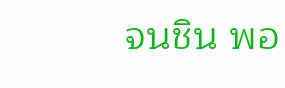จนชิน พอ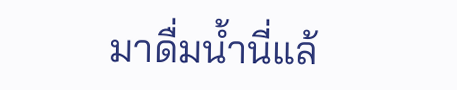มาดื่มน้ำนี่แล้